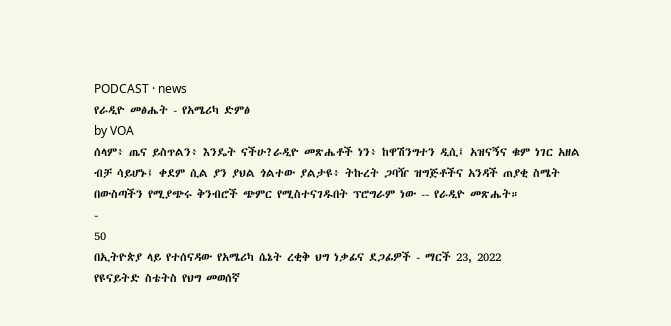PODCAST · news
የራዲዮ መፅሔት - የአሜሪካ ድምፅ
by VOA
ሰላም፥ ጤና ይስጥልን፥ እንዴት ናችሁ?ራዲዮ መጽሔቶች ነን፥ ከዋሽንግተን ዲሲ፤ አዝናኝና ቁም ነገር አዘል ብቻ ሳይሆኑ፤ ቀደም ሲል ያን ያህል ጎልተው ያልታዩ፥ ትኩረት ጋባዥ ዝግጅቶችና አንዳች ጠያቂ ስሜት በውስጣችን የሚያጭሩ ቅንብሮች ጭምር የሚስተናገዱበት ፕሮግራም ነው -- የራዲዮ መጽሔት።
-
50
በኢትዮጵያ ላይ የተሰናዳው የአሜሪካ ሴኔት ረቂቅ ህግ ነቃፊና ደጋፊዎች - ማርች 23, 2022
የዩናይትድ ስቴትስ የህግ መወሰኛ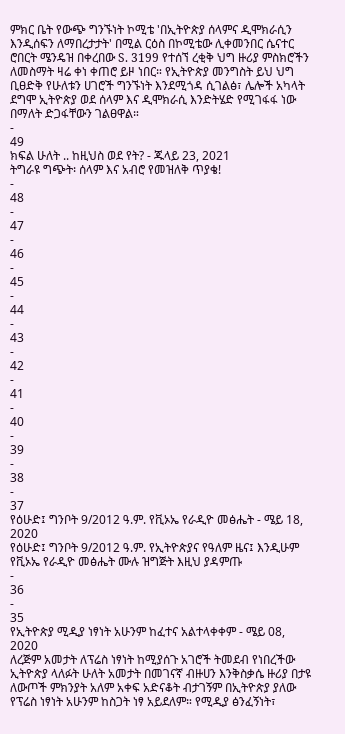ምክር ቤት የውጭ ግንኙነት ኮሚቴ 'በኢትዮጵያ ሰላምና ዲሞክራሲን እንዲሰፍን ለማበረታታት' በሚል ርዕስ በኮሚቴው ሊቀመንበር ሴናተር ሮበርት ሜንዴዝ በቀረበው S. 3199 የተሰኘ ረቂቅ ህግ ዙሪያ ምስክሮችን ለመስማት ዛሬ ቀነ ቀጠሮ ይዞ ነበር። የኢትዮጵያ መንግስት ይህ ህግ ቢፀድቅ የሁለቱን ሀገሮች ግንኙነት እንደሚጎዳ ሲገልፅ፣ ሌሎች አካላት ደግሞ ኢትዮጵያ ወደ ሰላም እና ዲሞክራሲ እንድትሄድ የሚገፋፋ ነው በማለት ድጋፋቸውን ገልፀዋል።
-
49
ክፍል ሁለት .. ከዚህስ ወደ የት? - ጁላይ 23, 2021
ትግራዩ ግጭት፡ ሰላም እና አብሮ የመዝለቅ ጥያቄ!
-
48
-
47
-
46
-
45
-
44
-
43
-
42
-
41
-
40
-
39
-
38
-
37
የዕሁድ፤ ግንቦት 9/2012 ዓ.ም. የቪኦኤ የራዲዮ መፅሔት - ሜይ 18, 2020
የዕሁድ፤ ግንቦት 9/2012 ዓ.ም. የኢትዮጵያና የዓለም ዜና፤ እንዲሁም የቪኦኤ የራዲዮ መፅሔት ሙሉ ዝግጅት እዚህ ያዳምጡ
-
36
-
35
የኢትዮጵያ ሚዲያ ነፃነት አሁንም ከፈተና አልተላቀቀም - ሜይ 08, 2020
ለረጅም አመታት ለፕሬስ ነፃነት ከሚያሰጉ አገሮች ትመደብ የነበረችው ኢትዮጵያ ላለፉት ሁለት አመታት በመገናኛ ብዙሀን እንቅስቃሴ ዙሪያ በታዩ ለውጦች ምክንያት አለም አቀፍ አድናቆት ብታገኝም በኢትዮጵያ ያለው የፕሬስ ነፃነት አሁንም ከስጋት ነፃ አይደለም። የሚዲያ ፅንፈኝነት፣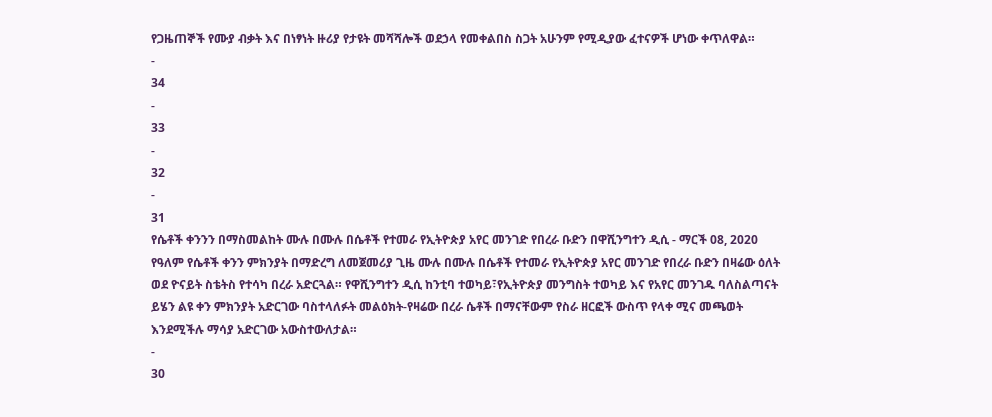የጋዜጠኞች የሙያ ብቃት እና በነፃነት ዙሪያ የታዩት መሻሻሎች ወደኃላ የመቀልበስ ስጋት አሁንም የሚዲያው ፈተናዎች ሆነው ቀጥለዋል።
-
34
-
33
-
32
-
31
የሴቶች ቀንንን በማስመልከት ሙሉ በሙሉ በሴቶች የተመራ የኢትዮጵያ አየር መንገድ የበረራ ቡድን በዋሺንግተን ዲሲ - ማርች 08, 2020
የዓለም የሴቶች ቀንን ምክንያት በማድረግ ለመጀመሪያ ጊዜ ሙሉ በሙሉ በሴቶች የተመራ የኢትዮጵያ አየር መንገድ የበረራ ቡድን በዛሬው ዕለት ወደ ዮናይት ስቴትስ የተሳካ በረራ አድርጓል። የዋሺንግተን ዲሲ ከንቲባ ተወካይ፣የኢትዮጵያ መንግስት ተወካይ እና የአየር መንገዱ ባለስልጣናት ይሄን ልዩ ቀን ምክንያት አድርገው ባስተላለፉት መልዕክት-የዛሬው በረራ ሴቶች በማናቸውም የስራ ዘርፎች ውስጥ የላቀ ሚና መጫወት እንደሚችሉ ማሳያ አድርገው አውስተውለታል።
-
30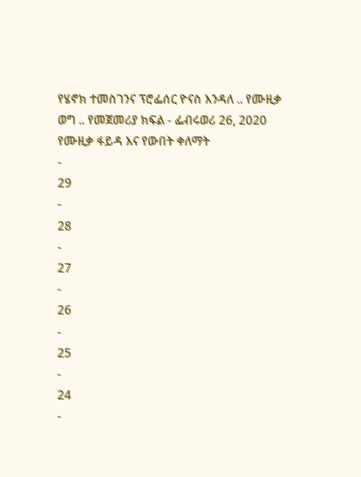የሄኖክ ተመስገንና ፕሮፌሰር ዮናስ እንዳለ .. የሙዚቃ ወግ .. የመጀመሪያ ክፍል - ፌብሩወሪ 26, 2020
የሙዚቃ ፋይዳ እና የውበት ቀለማት
-
29
-
28
-
27
-
26
-
25
-
24
-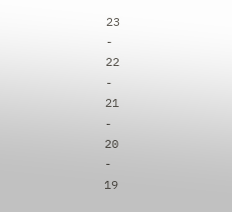23
-
22
-
21
-
20
-
19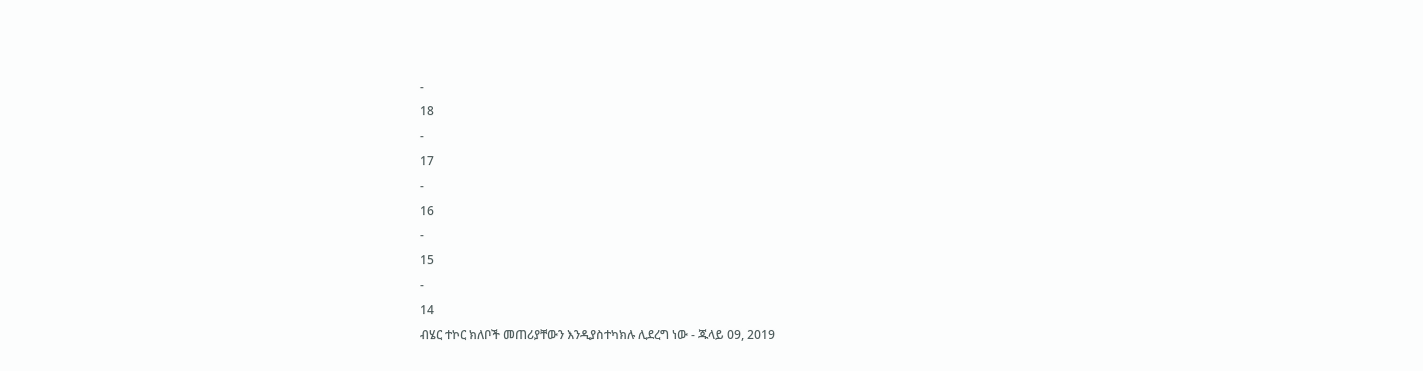-
18
-
17
-
16
-
15
-
14
ብሄር ተኮር ክለቦች መጠሪያቸውን እንዲያስተካክሉ ሊደረግ ነው - ጁላይ 09, 2019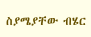ስያሜያቸው ብሄር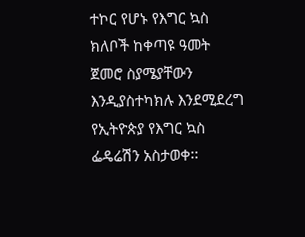ተኮር የሆኑ የእግር ኳስ ክለቦች ከቀጣዩ ዓመት ጀመሮ ስያሜያቸውን እንዲያስተካክሉ እንደሚደረግ የኢትዮጵያ የእግር ኳስ ፌዴሬሽን አስታወቀ፡፡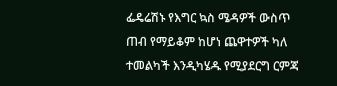ፌዴሬሽኑ የእግር ኳስ ሜዳዎች ውስጥ ጠብ የማይቆም ከሆነ ጨዋተዎች ካለ ተመልካች እንዲካሄዱ የሚያደርግ ርምጃ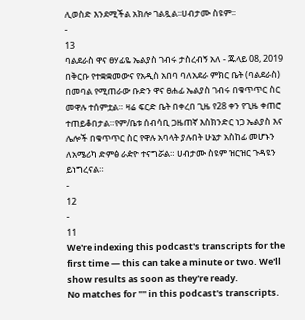ሊወስድ እንደሚችል አክሎ ገልጿል፡፡ሀብታሙ ስዩም፡፡
-
13
ባልደራስ ዋና ፀሃፊዬ ኤልያስ ገብሩ ታስረብኝ አለ - ጁላይ 08, 2019
በቅርቡ የተቋቋመውና የአዲስ አበባ ባለአደራ ምክር ቤት (ባልደራስ) በመባል የሚጠራው ቡድን ዋና ፀሐፊ ኤልያስ ገብሩ በቁጥጥር ስር መዋሉ ተሰምቷል። ዛሬ ፍርድ ቤት በቀረበ ጊዜ የ28 ቀን የጊዜ ቀጠሮ ተጠይቆበታል።የም/ቤቱ ሰብሳቢ ጋዜጠኛ እስክንድር ነጋ ኤልያስ እና ሌሎች በቁጥጥር ስር የዋሉ አባላት ያሉበት ሁኔታ አስከፊ መሆኑን ለአሜሪካ ድምፅ ራዽዮ ተናግሯል። ሀብታሙ ስዩም ዝርዝር ጉዳዩን ይነግረናል።
-
12
-
11
We're indexing this podcast's transcripts for the first time — this can take a minute or two. We'll show results as soon as they're ready.
No matches for "" in this podcast's transcripts.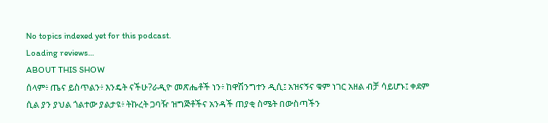No topics indexed yet for this podcast.
Loading reviews...
ABOUT THIS SHOW
ሰላም፥ ጤና ይስጥልን፥ እንዴት ናችሁ?ራዲዮ መጽሔቶች ነን፥ ከዋሽንግተን ዲሲ፤ አዝናኝና ቁም ነገር አዘል ብቻ ሳይሆኑ፤ ቀደም ሲል ያን ያህል ጎልተው ያልታዩ፥ ትኩረት ጋባዥ ዝግጅቶችና አንዳች ጠያቂ ስሜት በውስጣችን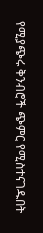የሚያጭሩ ቅንብሮች ጭምር የሚስተናገዱበት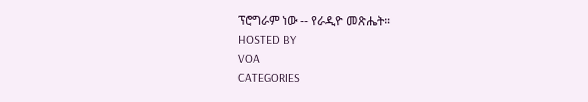ፕሮግራም ነው -- የራዲዮ መጽሔት።
HOSTED BY
VOA
CATEGORIES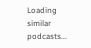Loading similar podcasts...